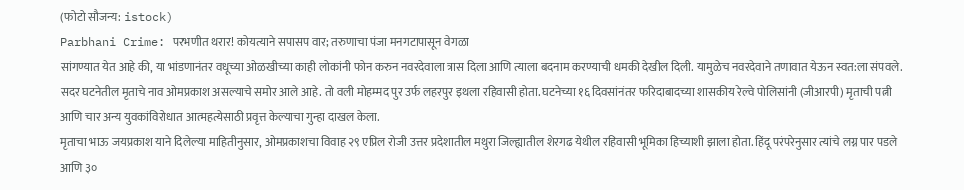(फोटो सौजन्य: istock)
Parbhani Crime: परभणीत थरार! कोयत्याने सपासप वार; तरुणाचा पंजा मनगटापासून वेगळा
सांगण्यात येत आहे की, या भांडणानंतर वधूच्या ओळखीच्या काही लोकांनी फोन करुन नवरदेवाला त्रास दिला आणि त्याला बदनाम करण्याची धमकी देखील दिली. यामुळेच नवरदेवाने तणावात येऊन स्वत:ला संपवले. सदर घटनेतील मृताचे नाव ओमप्रकाश असल्याचे समोर आले आहे. तो वली मोहम्मद पुर उर्फ लहरपुर इथला रहिवासी होता. घटनेच्या १६ दिवसांनंतर फरिदाबादच्या शासकीय रेल्वे पोलिसांनी (जीआरपी) मृताची पत्नी आणि चार अन्य युवकांविरोधात आत्महत्येसाठी प्रवृत्त केल्याचा गुन्हा दाखल केला.
मृताचा भाऊ जयप्रकाश याने दिलेल्या माहितीनुसार, ओमप्रकाशचा विवाह २९ एप्रिल रोजी उत्तर प्रदेशातील मथुरा जिल्ह्यातील शेरगढ येथील रहिवासी भूमिका हिच्याशी झाला होता. हिंदू परंपरेनुसार त्यांचे लग्न पार पडले आणि ३०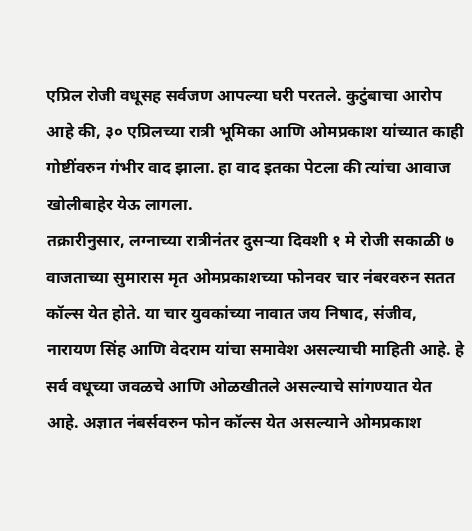एप्रिल रोजी वधूसह सर्वजण आपल्या घरी परतले. कुटुंबाचा आरोप आहे की, ३० एप्रिलच्या रात्री भूमिका आणि ओमप्रकाश यांच्यात काही गोष्टींवरुन गंभीर वाद झाला. हा वाद इतका पेटला की त्यांचा आवाज खोलीबाहेर येऊ लागला.
तक्रारीनुसार, लग्नाच्या रात्रीनंतर दुसऱ्या दिवशी १ मे रोजी सकाळी ७ वाजताच्या सुमारास मृत ओमप्रकाशच्या फोनवर चार नंबरवरुन सतत कॉल्स येत होते. या चार युवकांच्या नावात जय निषाद, संजीव, नारायण सिंह आणि वेदराम यांचा समावेश असल्याची माहिती आहे. हे सर्व वधूच्या जवळचे आणि ओळखीतले असल्याचे सांगण्यात येत आहे. अज्ञात नंबर्सवरुन फोन कॉल्स येत असल्याने ओमप्रकाश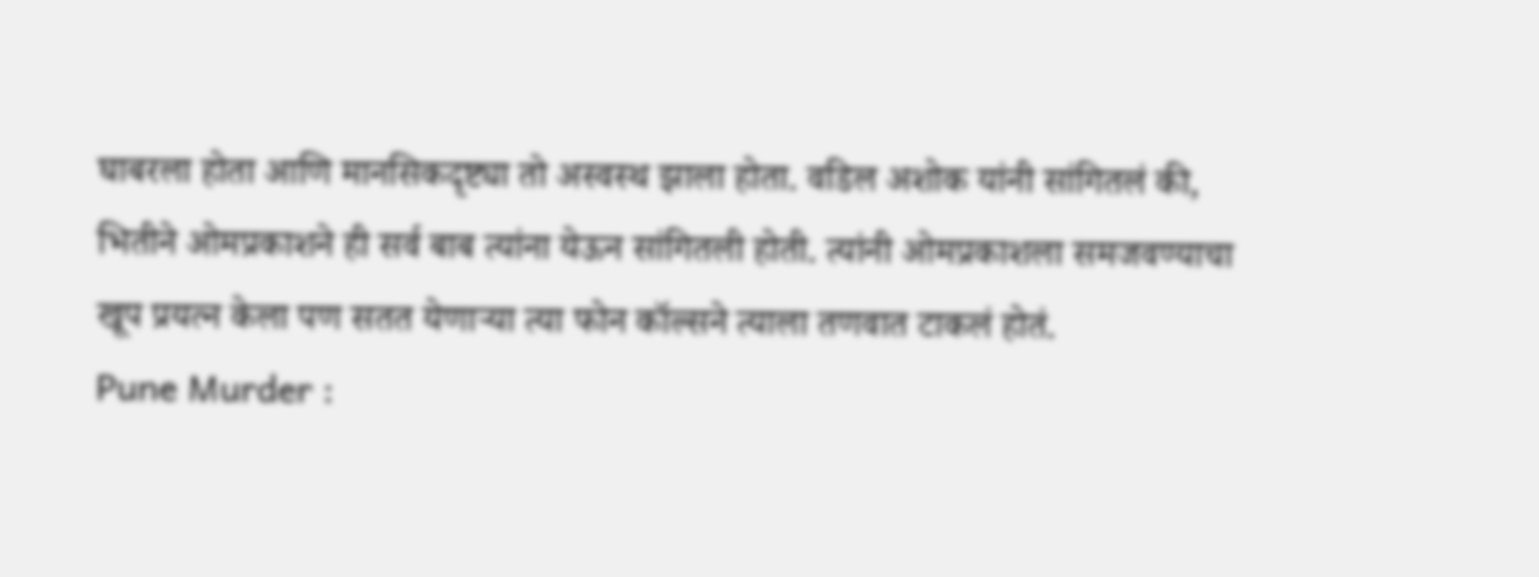घाबरला होता आणि मानसिकदृष्ट्या तो अस्वस्थ झाला होता. वडिल अशोक यांनी सांगितलं की, भितीने ओमप्रकाशने ही सर्व बाब त्यांना येऊन सांगितली होती. त्यांनी ओमप्रकाशला समजवण्याचा खूप प्रयत्न केला पण सतत येणाऱ्या त्या फोन कॉल्सने त्याला तणवात टाकलं होतं.
Pune Murder :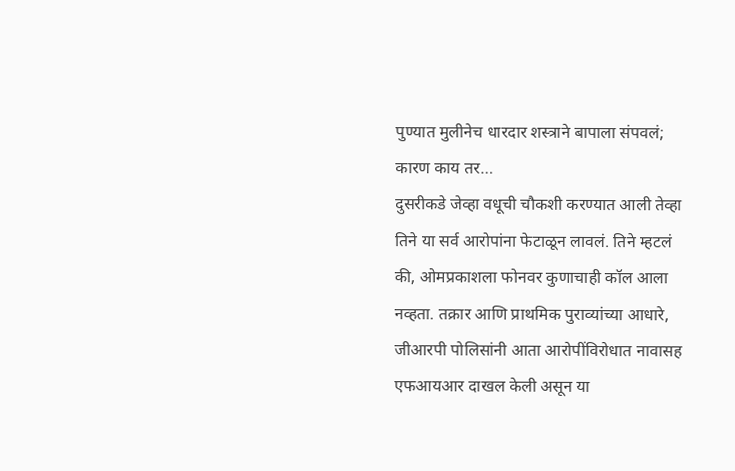पुण्यात मुलीनेच धारदार शस्त्राने बापाला संपवलं; कारण काय तर…
दुसरीकडे जेव्हा वधूची चौकशी करण्यात आली तेव्हा तिने या सर्व आरोपांना फेटाळून लावलं. तिने म्हटलं की, ओमप्रकाशला फोनवर कुणाचाही कॉल आला नव्हता. तक्रार आणि प्राथमिक पुराव्यांच्या आधारे, जीआरपी पोलिसांनी आता आरोपींविरोधात नावासह एफआयआर दाखल केली असून या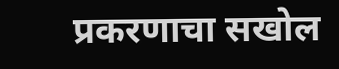प्रकरणाचा सखोल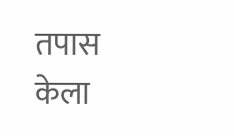तपास केला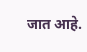जात आहे.